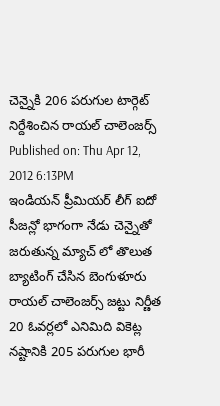చెన్నైకి 206 పరుగుల టార్గెట్ నిర్దేశించిన రాయల్ చాలెంజర్స్
Published on: Thu Apr 12, 2012 6:13PM
ఇండియన్ ప్రీమియర్ లీగ్ ఐదో సీజన్లో భాగంగా నేడు చెన్నైతో జరుతున్న మ్యాచ్ లో తొలుత బ్యాటింగ్ చేసిన బెంగుళూరు రాయల్ చాలెంజర్స్ జట్టు నిర్ణీత 20 ఓవర్లలో ఎనిమిది వికెట్ల నష్టానికి 205 పరుగుల భారీ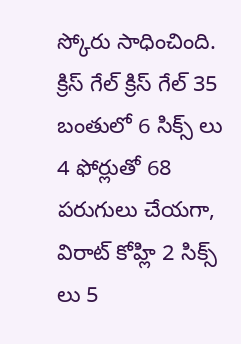స్కోరు సాధించింది. క్రిస్ గేల్ క్రిస్ గేల్ 35 బంతులో 6 సిక్స్ లు 4 ఫోర్లుతో 68 పరుగులు చేయగా, విరాట్ కోహ్లి 2 సిక్స్ లు 5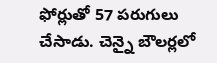ఫోర్లుతో 57 పరుగులు చేసాడు. చెన్నై బౌలర్లలో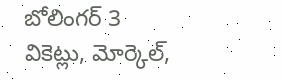బోలింగర్ 3 వికెట్లు, మోర్కెల్,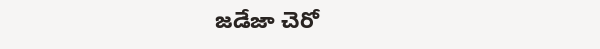జడేజా చెరో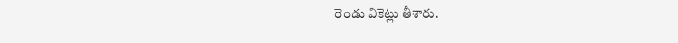రెండు వికెట్లు తీశారు.